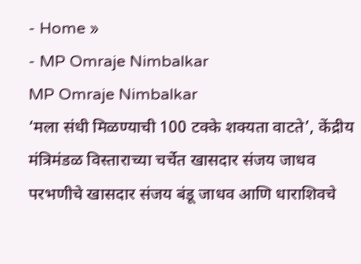- Home »
- MP Omraje Nimbalkar
MP Omraje Nimbalkar
‘मला संधी मिळण्याची 100 टक्के शक्यता वाटते’, केंद्रीय मंत्रिमंडळ विस्ताराच्या चर्चेत खासदार संजय जाधव
परभणीचे खासदार संजय बंडू जाधव आणि धाराशिवचे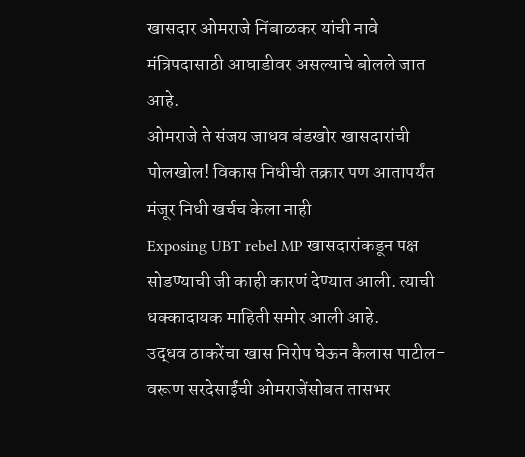खासदार ओमराजे निंबाळकर यांची नावे मंत्रिपदासाठी आघाडीवर असल्याचे बोलले जात आहे.
ओमराजे ते संजय जाधव बंडखोर खासदारांची पोलखोल! विकास निधीची तक्रार पण आतापर्यंत मंजूर निधी खर्चच केला नाही
Exposing UBT rebel MP खासदारांकडून पक्ष सोडण्याची जी काही कारणं देण्यात आली. त्याची धक्कादायक माहिती समोर आली आहे.
उद्धव ठाकरेंचा खास निरोप घेऊन कैलास पाटील-वरूण सरदेसाईंची ओमराजेंसोबत तासभर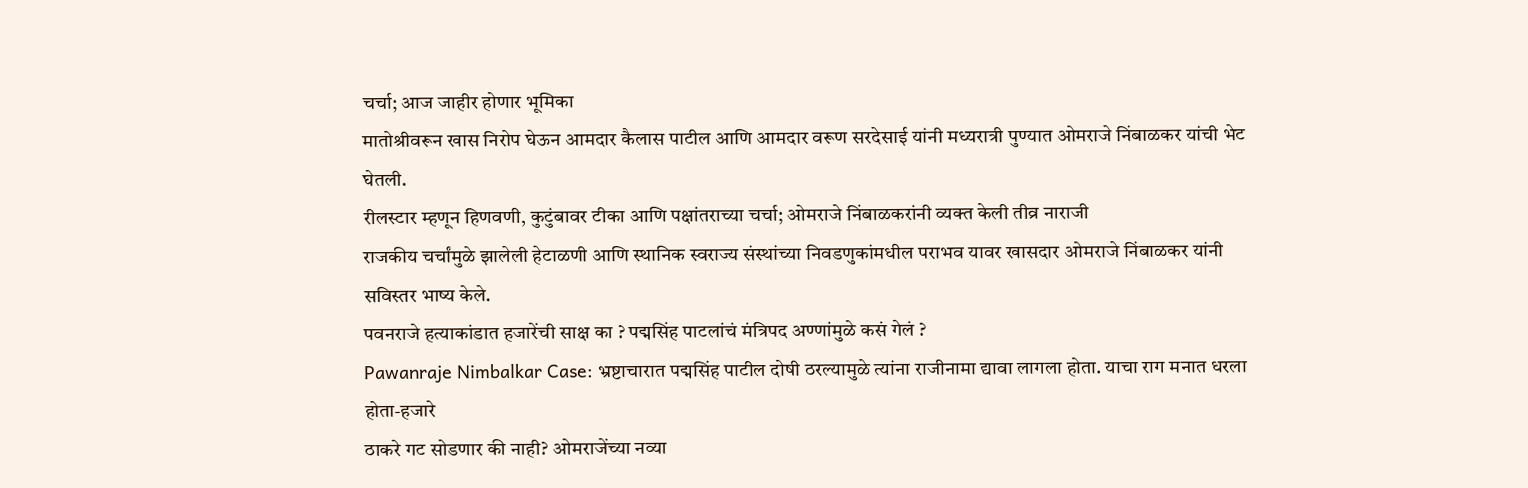चर्चा; आज जाहीर होणार भूमिका
मातोश्रीवरून खास निरोप घेऊन आमदार कैलास पाटील आणि आमदार वरूण सरदेसाई यांनी मध्यरात्री पुण्यात ओमराजे निंबाळकर यांची भेट घेतली.
रीलस्टार म्हणून हिणवणी, कुटुंबावर टीका आणि पक्षांतराच्या चर्चा; ओमराजे निंबाळकरांनी व्यक्त केली तीव्र नाराजी
राजकीय चर्चांमुळे झालेली हेटाळणी आणि स्थानिक स्वराज्य संस्थांच्या निवडणुकांमधील पराभव यावर खासदार ओमराजे निंबाळकर यांनी सविस्तर भाष्य केले.
पवनराजे हत्याकांडात हजारेंची साक्ष का ? पद्मसिंह पाटलांचं मंत्रिपद अण्णांमुळे कसं गेलं ?
Pawanraje Nimbalkar Case: भ्रष्टाचारात पद्मसिंह पाटील दोषी ठरल्यामुळे त्यांना राजीनामा द्यावा लागला होता. याचा राग मनात धरला होता-हजारे
ठाकरे गट सोडणार की नाही? ओमराजेंच्या नव्या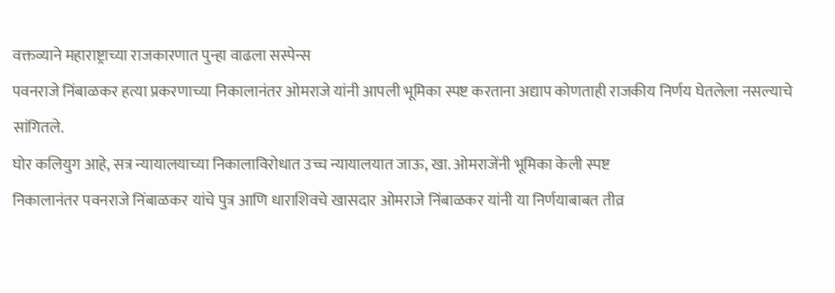वक्तव्याने महाराष्ट्राच्या राजकारणात पुन्हा वाढला सस्पेन्स
पवनराजे निंबाळकर हत्या प्रकरणाच्या निकालानंतर ओमराजे यांनी आपली भूमिका स्पष्ट करताना अद्याप कोणताही राजकीय निर्णय घेतलेला नसल्याचे सांगितले.
घोर कलियुग आहे, सत्र न्यायालयाच्या निकालाविरोधात उच्च न्यायालयात जाऊ, खा. ओमराजेंनी भूमिका केली स्पष्ट
निकालानंतर पवनराजे निंबाळकर यांचे पुत्र आणि धाराशिवचे खासदार ओमराजे निंबाळकर यांनी या निर्णयाबाबत तीव्र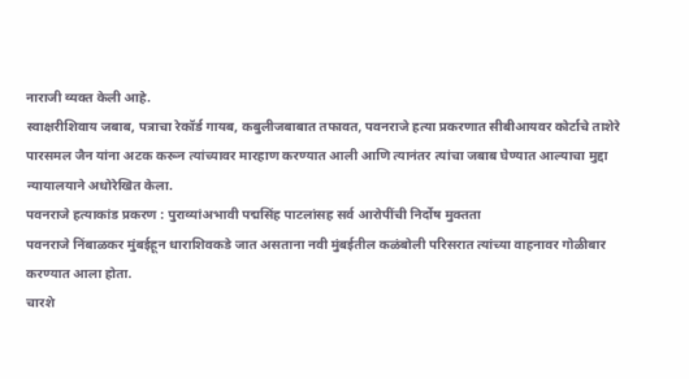नाराजी व्यक्त केली आहे.
स्वाक्षरीशिवाय जबाब, पत्राचा रेकॉर्ड गायब, कबुलीजबाबात तफावत, पवनराजे हत्या प्रकरणात सीबीआयवर कोर्टाचे ताशेरे
पारसमल जैन यांना अटक करून त्यांच्यावर मारहाण करण्यात आली आणि त्यानंतर त्यांचा जबाब घेण्यात आल्याचा मुद्दा न्यायालयाने अधोरेखित केला.
पवनराजे हत्याकांड प्रकरण : पुराव्यांअभावी पद्मसिंह पाटलांसह सर्व आरोपींची निर्दोष मुक्तता
पवनराजे निंबाळकर मुंबईहून धाराशिवकडे जात असताना नवी मुंबईतील कळंबोली परिसरात त्यांच्या वाहनावर गोळीबार करण्यात आला होता.
चारशे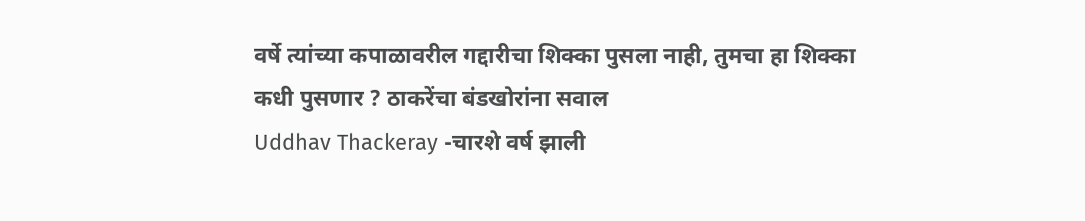वर्षे त्यांच्या कपाळावरील गद्दारीचा शिक्का पुसला नाही, तुमचा हा शिक्का कधी पुसणार ? ठाकरेंचा बंडखोरांना सवाल
Uddhav Thackeray -चारशे वर्ष झाली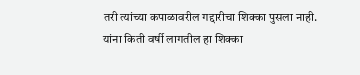तरी त्यांच्या कपाळावरील गद्दारीचा शिक्का पुसला नाही. यांना किती वर्षी लागतील हा शिक्का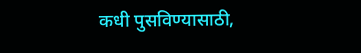कधी पुसविण्यासाठी,